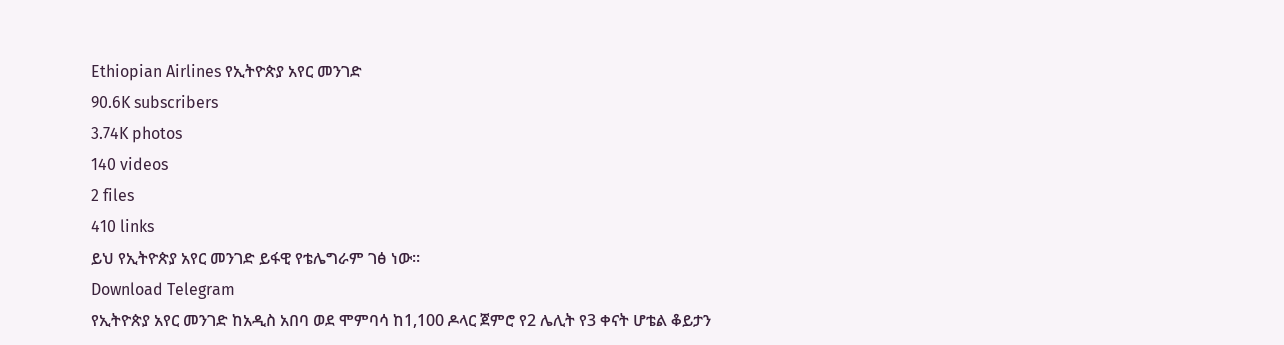Ethiopian Airlines የኢትዮጵያ አየር መንገድ
90.6K subscribers
3.74K photos
140 videos
2 files
410 links
ይህ የኢትዮጵያ አየር መንገድ ይፋዊ የቴሌግራም ገፅ ነው።
Download Telegram
የኢትዮጵያ አየር መንገድ ከአዲስ አበባ ወደ ሞምባሳ ከ1,100 ዶላር ጀምሮ የ2 ሌሊት የ3 ቀናት ሆቴል ቆይታን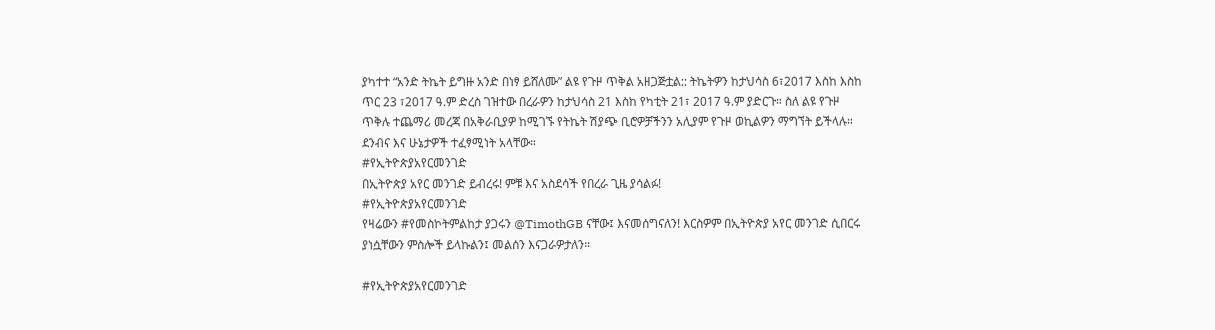ያካተተ “አንድ ትኬት ይግዙ አንድ በነፃ ይሸለሙ” ልዩ የጉዞ ጥቅል አዘጋጅቷል:: ትኬትዎን ከታህሳስ 6፣2017 እስከ እስከ ጥር 23 ፣2017 ዓ.ም ድረስ ገዝተው በረራዎን ከታህሳስ 21 እስከ የካቲት 21፣ 2017 ዓ.ም ያድርጉ። ስለ ልዩ የጉዞ ጥቅሉ ተጨማሪ መረጃ በአቅራቢያዎ ከሚገኙ የትኬት ሽያጭ ቢሮዎቻችንን አሊያም የጉዞ ወኪልዎን ማግኘት ይችላሉ።
ደንብና እና ሁኔታዎች ተፈፃሚነት አላቸው።
#የኢትዮጵያአየርመንገድ
በኢትዮጵያ አየር መንገድ ይብረሩ! ምቹ እና አስደሳች የበረራ ጊዜ ያሳልፉ!
#የኢትዮጵያአየርመንገድ
የዛሬውን #የመስኮትምልከታ ያጋሩን @TimothGB ናቸው፤ እናመሰግናለን! እርስዎም በኢትዮጵያ አየር መንገድ ሲበርሩ ያነሷቸውን ምስሎች ይላኩልን፤ መልሰን እናጋራዎታለን።

#የኢትዮጵያአየርመንገድ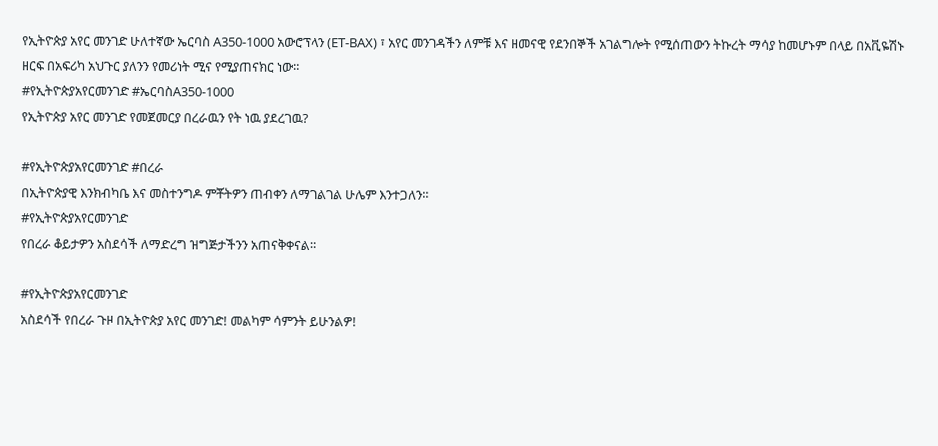የኢትዮጵያ አየር መንገድ ሁለተኛው ኤርባስ A350-1000 አውሮፕላን (ET-BAX) ፣ አየር መንገዳችን ለምቹ እና ዘመናዊ የደንበኞች አገልግሎት የሚሰጠውን ትኩረት ማሳያ ከመሆኑም በላይ በአቪዬሽኑ ዘርፍ በአፍሪካ አህጉር ያለንን የመሪነት ሚና የሚያጠናክር ነው።
#የኢትዮጵያአየርመንገድ #ኤርባስA350-1000
የኢትዮጵያ አየር መንገድ የመጀመርያ በረራዉን የት ነዉ ያደረገዉ?

#የኢትዮጵያአየርመንገድ #በረራ
በኢትዮጵያዊ እንክብካቤ እና መስተንግዶ ምቾትዎን ጠብቀን ለማገልገል ሁሌም እንተጋለን።
#የኢትዮጵያአየርመንገድ
የበረራ ቆይታዎን አስደሳች ለማድረግ ዝግጅታችንን አጠናቅቀናል።

#የኢትዮጵያአየርመንገድ
አስደሳች የበረራ ጉዞ በኢትዮጵያ አየር መንገድ! መልካም ሳምንት ይሁንልዎ!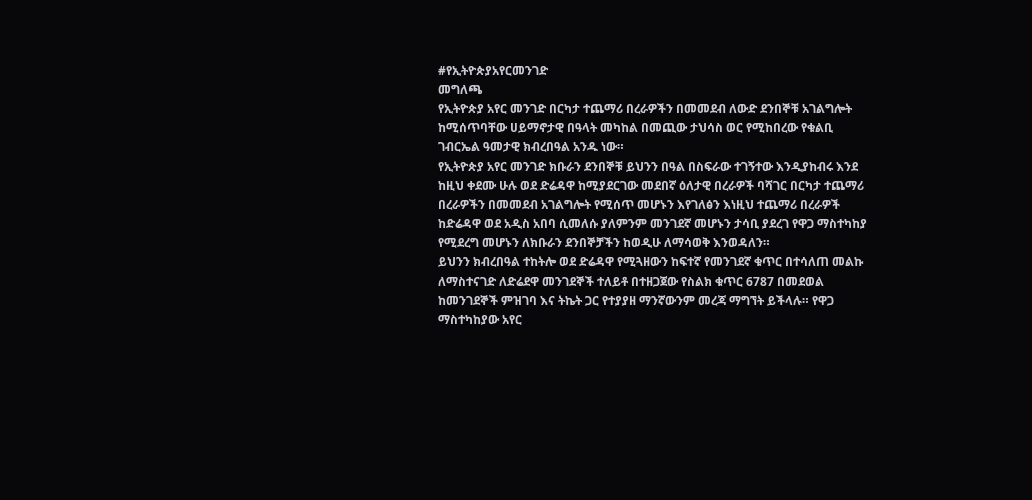#የኢትዮጵያአየርመንገድ
መግለጫ
የኢትዮጵያ አየር መንገድ በርካታ ተጨማሪ በረራዎችን በመመደብ ለውድ ደንበኞቹ አገልግሎት ከሚሰጥባቸው ሀይማኖታዊ በዓላት መካከል በመጪው ታህሳስ ወር የሚከበረው የቁልቢ ገብርኤል ዓመታዊ ክብረበዓል አንዱ ነው።
የኢትዮጵያ አየር መንገድ ክቡራን ደንበኞቹ ይህንን በዓል በስፍራው ተገኝተው እንዲያከብሩ እንደ ከዚህ ቀደሙ ሁሉ ወደ ድሬዳዋ ከሚያደርገው መደበኛ ዕለታዊ በረራዎች ባሻገር በርካታ ተጨማሪ በረራዎችን በመመደብ አገልግሎት የሚሰጥ መሆኑን እየገለፅን እነዚህ ተጨማሪ በረራዎች ከድሬዳዋ ወደ አዲስ አበባ ሲመለሱ ያለምንም መንገደኛ መሆኑን ታሳቢ ያደረገ የዋጋ ማስተካከያ የሚደረግ መሆኑን ለክቡራን ደንበኞቻችን ከወዲሁ ለማሳወቅ እንወዳለን።
ይህንን ክብረበዓል ተከትሎ ወደ ድሬዳዋ የሚጓዘውን ከፍተኛ የመንገደኛ ቁጥር በተሳለጠ መልኩ ለማስተናገድ ለድሬደዋ መንገደኞች ተለይቶ በተዘጋጀው የስልክ ቁጥር 6787 በመደወል ከመንገደኞች ምዝገባ እና ትኬት ጋር የተያያዘ ማንኛውንም መረጃ ማግኘት ይችላሉ። የዋጋ ማስተካከያው አየር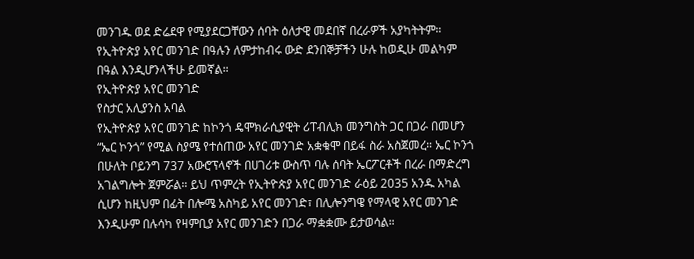መንገዱ ወደ ድሬደዋ የሚያደርጋቸውን ሰባት ዕለታዊ መደበኛ በረራዎች አያካትትም።
የኢትዮጵያ አየር መንገድ በዓሉን ለምታከብሩ ውድ ደንበኞቻችን ሁሉ ከወዲሁ መልካም በዓል እንዲሆንላችሁ ይመኛል።
የኢትዮጵያ አየር መንገድ
የስታር አሊያንስ አባል
የኢትዮጵያ አየር መንገድ ከኮንጎ ዴሞክራሲያዊት ሪፐብሊክ መንግስት ጋር በጋራ በመሆን “ኤር ኮንጎ” የሚል ስያሜ የተሰጠው አየር መንገድ አቋቁሞ በይፋ ስራ አስጀመረ። ኤር ኮንጎ በሁለት ቦይንግ 737 አውሮፕላኖች በሀገሪቱ ውስጥ ባሉ ሰባት ኤርፖርቶች በረራ በማድረግ አገልግሎት ጀምሯል። ይህ ጥምረት የኢትዮጵያ አየር መንገድ ራዕይ 2035 አንዱ አካል ሲሆን ከዚህም በፊት በሎሜ አስካይ አየር መንገድ፣ በሊሎንግዌ የማላዊ አየር መንገድ እንዲሁም በሉሳካ የዛምቢያ አየር መንገድን በጋራ ማቋቋሙ ይታወሳል።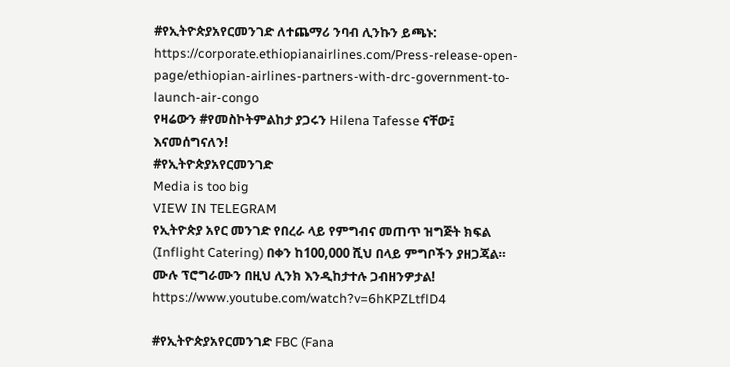#የኢትዮጵያአየርመንገድ ለተጨማሪ ንባብ ሊንኩን ይጫኑ: https://corporate.ethiopianairlines.com/Press-release-open-page/ethiopian-airlines-partners-with-drc-government-to-launch-air-congo
የዛሬውን #የመስኮትምልከታ ያጋሩን Hilena Tafesse ናቸው፤ እናመሰግናለን!
#የኢትዮጵያአየርመንገድ
Media is too big
VIEW IN TELEGRAM
የኢትዮጵያ አየር መንገድ የበረራ ላይ የምግብና መጠጥ ዝግጅት ክፍል (Inflight Catering) በቀን ከ100,000 ሺህ በላይ ምግቦችን ያዘጋጃል።
ሙሉ ፕሮግራሙን በዚህ ሊንክ እንዲከታተሉ ጋብዘንዎታል!
https://www.youtube.com/watch?v=6hKPZLtflD4

#የኢትዮጵያአየርመንገድ FBC (Fana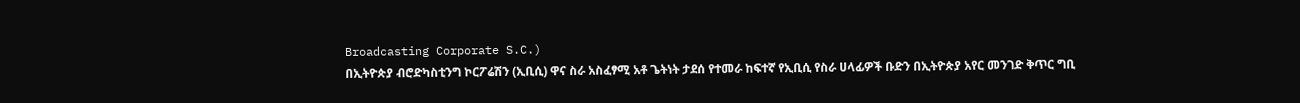Broadcasting Corporate S.C.)
በኢትዮጵያ ብሮድካስቲንግ ኮርፖሬሽን (ኢቢሲ) ዋና ስራ አስፈፃሚ አቶ ጌትነት ታደሰ የተመራ ከፍተኛ የኢቢሲ የስራ ሀላፊዎች ቡድን በኢትዮጵያ አየር መንገድ ቅጥር ግቢ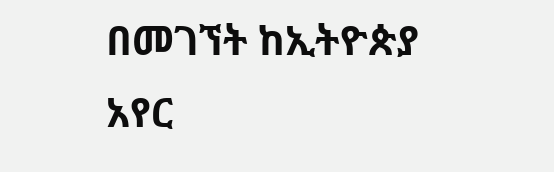በመገኘት ከኢትዮጵያ አየር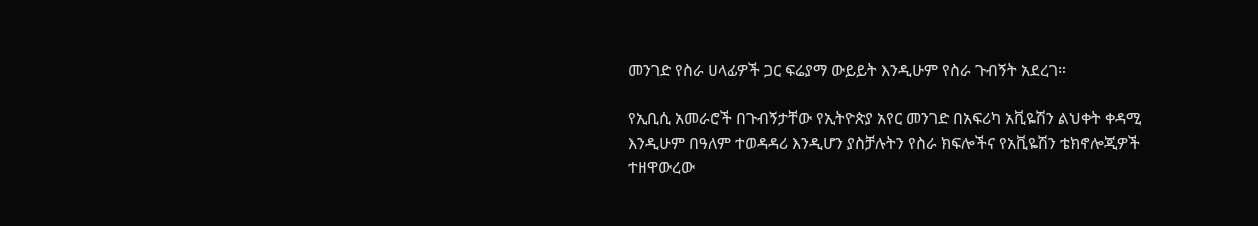መንገድ የስራ ሀላፊዎች ጋር ፍሬያማ ውይይት እንዲሁም የስራ ጉብኝት አደረገ።

የኢቢሲ አመራሮች በጉብኝታቸው የኢትዮጵያ አየር መንገድ በአፍሪካ አቪዬሽን ልህቀት ቀዳሚ እንዲሁም በዓለም ተወዳዳሪ እንዲሆን ያስቻሉትን የስራ ክፍሎችና የአቪዬሽን ቴክኖሎጂዎች ተዘዋውረው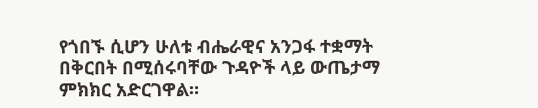የጎበኙ ሲሆን ሁለቱ ብሔራዊና አንጋፋ ተቋማት በቅርበት በሚሰሩባቸው ጉዳዮች ላይ ውጤታማ ምክክር አድርገዋል።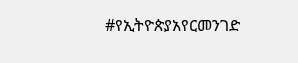#የኢትዮጵያአየርመንገድ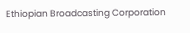Ethiopian Broadcasting Corporation